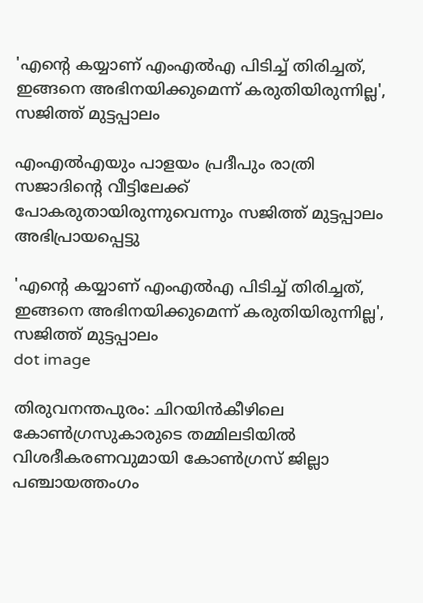'എന്റെ കയ്യാണ് എംഎല്‍എ പിടിച്ച് തിരിച്ചത്, ഇങ്ങനെ അഭിനയിക്കുമെന്ന് കരുതിയിരുന്നില്ല', സജിത്ത് മുട്ടപ്പാലം

എംഎല്‍എയും പാളയം പ്രദീപും രാത്രി സജാദിന്റെ വീട്ടിലേക്ക് പോകരുതായിരുന്നുവെന്നും സജിത്ത് മുട്ടപ്പാലം അഭിപ്രായപ്പെട്ടു

'എന്റെ കയ്യാണ് എംഎല്‍എ പിടിച്ച് തിരിച്ചത്, ഇങ്ങനെ അഭിനയിക്കുമെന്ന് കരുതിയിരുന്നില്ല', സജിത്ത് മുട്ടപ്പാലം
dot image

തിരുവനന്തപുരം: ചിറയിന്‍കീഴിലെ കോണ്‍ഗ്രസുകാരുടെ തമ്മിലടിയില്‍ വിശദീകരണവുമായി കോണ്‍ഗ്രസ് ജില്ലാ പഞ്ചായത്തംഗം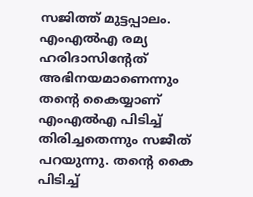സജിത്ത് മുട്ടപ്പാലം. എംഎല്‍എ രമ്യ ഹരിദാസിന്റേത് അഭിനയമാണെന്നും തന്റെ കൈയ്യാണ് എംഎല്‍എ പിടിച്ച് തിരിച്ചതെന്നും സജീത് പറയുന്നു. തന്റെ കൈ പിടിച്ച്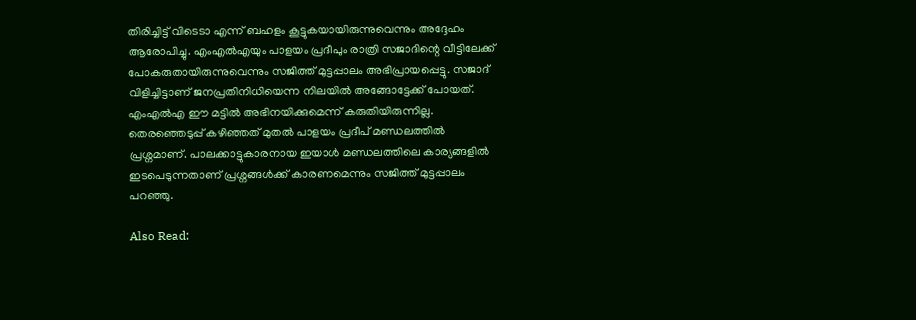തിരിച്ചിട്ട് വിടെടാ എന്ന് ബഹളം കൂട്ടുകയായിരുന്നുവെന്നും അദ്ദേഹം ആരോപിച്ചു. എംഎല്‍എയും പാളയം പ്രദീപും രാത്രി സജാദിന്റെ വീട്ടിലേക്ക് പോകരുതായിരുന്നുവെന്നും സജിത്ത് മുട്ടപ്പാലം അഭിപ്രായപ്പെട്ടു. സജാദ് വിളിച്ചിട്ടാണ് ജനപ്രതിനിധിയെന്ന നിലയില്‍ അങ്ങോട്ടേക്ക് പോയത്. എംഎല്‍എ ഈ മട്ടില്‍ അഭിനയിക്കുമെന്ന് കരുതിയിരുന്നില്ല. തെരഞ്ഞെടുപ്പ് കഴിഞ്ഞത് മുതല്‍ പാളയം പ്രദീപ് മണ്ഡലത്തില്‍ പ്രശ്നമാണ്. പാലക്കാട്ടുകാരനായ ഇയാള്‍ മണ്ഡലത്തിലെ കാര്യങ്ങളില്‍ ഇടപെടുന്നതാണ് പ്രശ്നങ്ങള്‍ക്ക് കാരണമെന്നും സജിത്ത് മുട്ടപ്പാലം പറഞ്ഞു.

Also Read: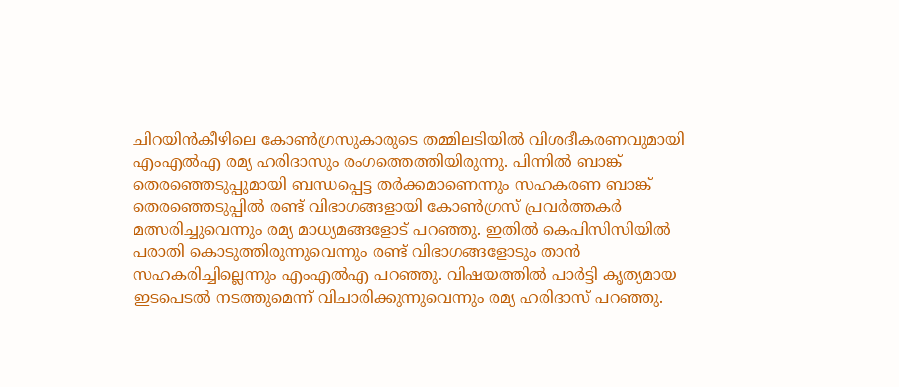ചിറയിന്‍കീഴിലെ കോണ്‍ഗ്രസുകാരുടെ തമ്മിലടിയില്‍ വിശദീകരണവുമായി എംഎല്‍എ രമ്യ ഹരിദാസും രംഗത്തെത്തിയിരുന്നു. പിന്നില്‍ ബാങ്ക് തെരഞ്ഞെടുപ്പുമായി ബന്ധപ്പെട്ട തര്‍ക്കമാണെന്നും സഹകരണ ബാങ്ക് തെരഞ്ഞെടുപ്പില്‍ രണ്ട് വിഭാഗങ്ങളായി കോണ്‍ഗ്രസ് പ്രവര്‍ത്തകര്‍ മത്സരിച്ചുവെന്നും രമ്യ മാധ്യമങ്ങളോട് പറഞ്ഞു. ഇതില്‍ കെപിസിസിയില്‍ പരാതി കൊടുത്തിരുന്നുവെന്നും രണ്ട് വിഭാഗങ്ങളോടും താന്‍ സഹകരിച്ചില്ലെന്നും എംഎല്‍എ പറഞ്ഞു. വിഷയത്തിൽ പാര്‍ട്ടി കൃത്യമായ ഇടപെടല്‍ നടത്തുമെന്ന് വിചാരിക്കുന്നുവെന്നും രമ്യ ഹരിദാസ് പറഞ്ഞു.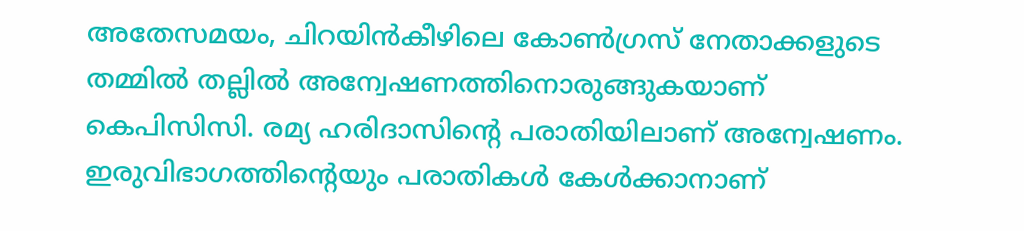അതേസമയം, ചിറയിൻകീഴിലെ കോൺഗ്രസ് നേതാക്കളുടെ തമ്മിൽ തല്ലിൽ അന്വേഷണത്തിനൊരുങ്ങുകയാണ് കെപിസിസി. രമ്യ ഹരിദാസിന്റെ പരാതിയിലാണ് അന്വേഷണം. ഇരുവിഭാഗത്തിന്റെയും പരാതികൾ കേൾക്കാനാണ്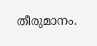തീരുമാനം.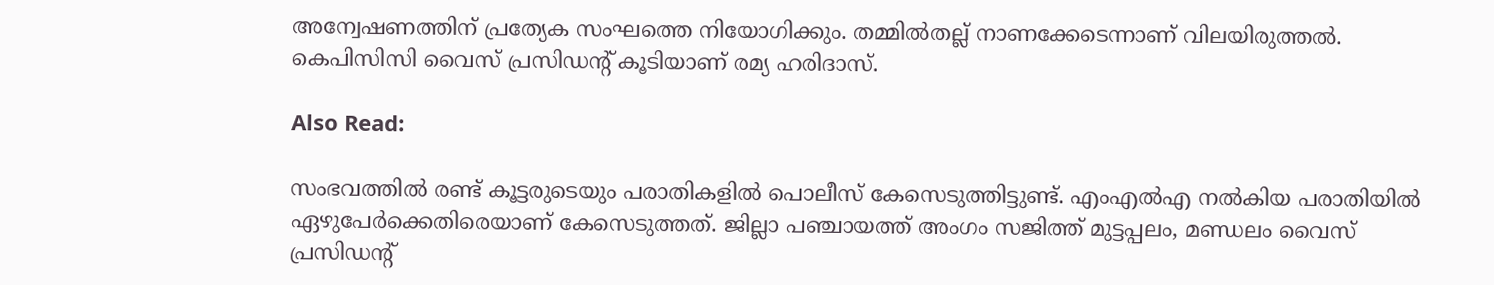അന്വേഷണത്തിന് പ്രത്യേക സംഘത്തെ നിയോഗിക്കും. തമ്മിൽതല്ല് നാണക്കേടെന്നാണ് വിലയിരുത്തൽ. കെപിസിസി വൈസ് പ്രസിഡന്റ് കൂടിയാണ് രമ്യ ഹരിദാസ്.

Also Read:

സംഭവത്തിൽ രണ്ട് കൂട്ടരുടെയും പരാതികളിൽ പൊലീസ് കേസെടുത്തിട്ടുണ്ട്. എംഎല്‍എ നല്‍കിയ പരാതിയില്‍ ഏഴുപേര്‍ക്കെതിരെയാണ് കേസെടുത്തത്. ജില്ലാ പഞ്ചായത്ത് അംഗം സജിത്ത് മുട്ടപ്പലം, മണ്ഡലം വൈസ് പ്രസിഡന്റ്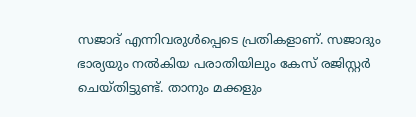സജാദ് എന്നിവരുള്‍പ്പെടെ പ്രതികളാണ്. സജാദും ഭാര്യയും നല്‍കിയ പരാതിയിലും കേസ് രജിസ്റ്റര്‍ ചെയ്തിട്ടുണ്ട്. താനും മക്കളും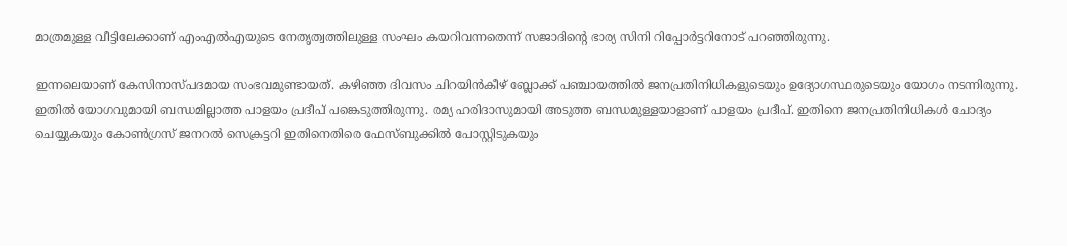മാത്രമുള്ള വീട്ടിലേക്കാണ് എംഎല്‍എയുടെ നേതൃത്വത്തിലുള്ള സംഘം കയറിവന്നതെന്ന് സജാദിന്റെ ഭാര്യ സിനി റിപ്പോര്‍ട്ടറിനോട് പറഞ്ഞിരുന്നു.

ഇന്നലെയാണ് കേസിനാസ്പദമായ സംഭവമുണ്ടായത്. കഴിഞ്ഞ ദിവസം ചിറയിന്‍കീഴ് ബ്ലോക്ക് പഞ്ചായത്തില്‍ ജനപ്രതിനിധികളുടെയും ഉദ്യോഗസ്ഥരുടെയും യോഗം നടന്നിരുന്നു. ഇതില്‍ യോഗവുമായി ബന്ധമില്ലാത്ത പാളയം പ്രദീപ് പങ്കെടുത്തിരുന്നു. രമ്യ ഹരിദാസുമായി അടുത്ത ബന്ധമുള്ളയാളാണ് പാളയം പ്രദീപ്. ഇതിനെ ജനപ്രതിനിധികള്‍ ചോദ്യം ചെയ്യുകയും കോണ്‍ഗ്രസ് ജനറല്‍ സെക്രട്ടറി ഇതിനെതിരെ ഫേസ്ബുക്കില്‍ പോസ്റ്റിടുകയും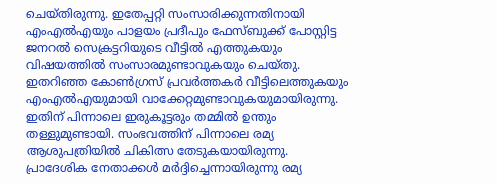ചെയ്തിരുന്നു. ഇതേപ്പറ്റി സംസാരിക്കുന്നതിനായി എംഎല്‍എയും പാളയം പ്രദീപും ഫേസ്ബുക്ക് പോസ്റ്റിട്ട ജനറല്‍ സെക്രട്ടറിയുടെ വീട്ടില്‍ എത്തുകയും വിഷയത്തില്‍ സംസാരമുണ്ടാവുകയും ചെയ്തു. ഇതറിഞ്ഞ കോണ്‍ഗ്രസ് പ്രവര്‍ത്തകര്‍ വീട്ടിലെത്തുകയും എംഎല്‍എയുമായി വാക്കേറ്റമുണ്ടാവുകയുമായിരുന്നു. ഇതിന് പിന്നാലെ ഇരുകൂട്ടരും തമ്മില്‍ ഉന്തും തള്ളുമുണ്ടായി. സംഭവത്തിന് പിന്നാലെ രമ്യ ആശുപത്രിയില്‍ ചികിത്സ തേടുകയായിരുന്നു. പ്രാദേശിക നേതാക്കള്‍ മര്‍ദ്ദിച്ചെന്നായിരുന്നു രമ്യ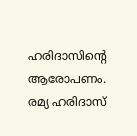ഹരിദാസിന്റെ ആരോപണം. രമ്യ ഹരിദാസ്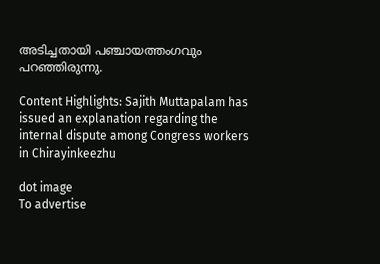അടിച്ചതായി പഞ്ചായത്തംഗവും പറഞ്ഞിരുന്നു.

Content Highlights: Sajith Muttapalam has issued an explanation regarding the internal dispute among Congress workers in Chirayinkeezhu

dot image
To advertise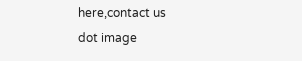here,contact us
dot image